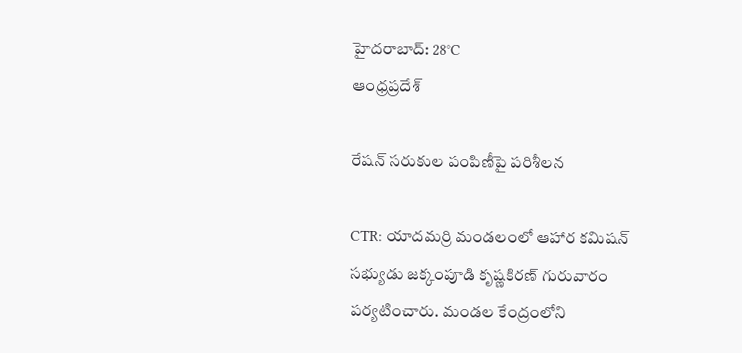హైదరాబాద్: 28°C
ఆంధ్రప్రదేశ్

రేషన్ సరుకుల పంపిణీపై పరిశీలన

CTR: యాదమర్రి మండలంలో ఆహార కమిషన్ సభ్యుడు జక్కంపూడి కృష్ణకిరణ్ గురువారం పర్యటించారు. మండల కేంద్రంలోని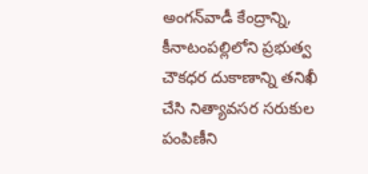అంగన్‌వాడీ కేంద్రాన్ని, కీనాటంపల్లిలోని ప్రభుత్వ చౌకధర దుకాణాన్ని తనిఖీ చేసి నిత్యావసర సరుకుల పంపిణీని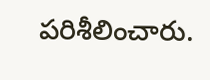పరిశీలించారు.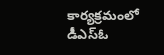కార్యక్రమంలో డీఎస్‌ఓ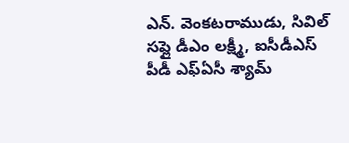ఎన్. వెంకటరాముడు, సివిల్ సప్లై డీఎం లక్ష్మీ, ఐసీడీఎస్ పీడీ ఎఫ్‌ఏసీ శ్యామ్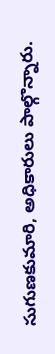సుగుణకుమారి, అధికారులు పాల్గొన్నారు.